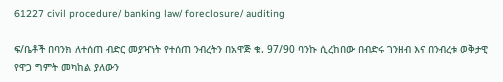61227 civil procedure/ banking law/ foreclosure/ auditing

ፍ/ቤቶች በባንክ ለተሰጠ ብድር መያዣነት የተሰጠ ንብረትን በአዋጅ ቁ. 97/90 ባንኩ ሲረከበው በብድሩ ገንዘብ እና በንብረቱ ወቅታዊ የዋጋ ግምት መካከል ያለውን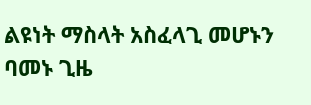ልዩነት ማስላት አስፈላጊ መሆኑን ባመኑ ጊዜ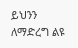ይህንን ለማድረግ ልዩ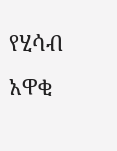የሂሳብ አዋቂ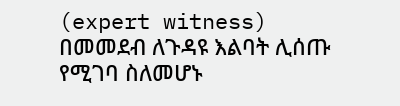(expert witness) በመመደብ ለጉዳዩ እልባት ሊሰጡ የሚገባ ስለመሆኑ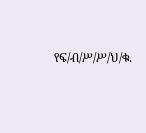የፍ/ብ/ሥ/ሥ/ህ/ቁ.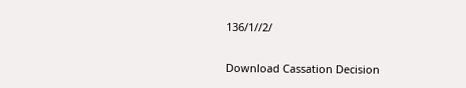136/1//2/

Download Cassation Decision